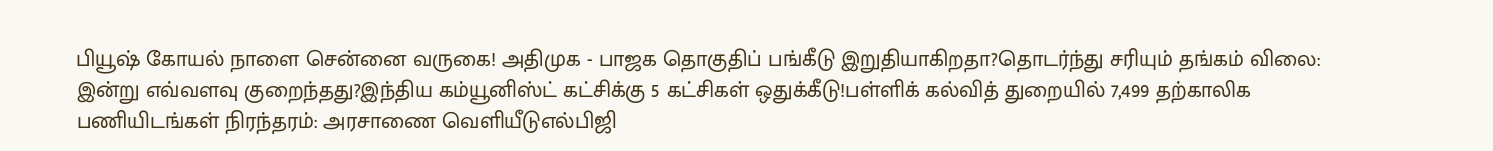பியூஷ் கோயல் நாளை சென்னை வருகை! அதிமுக - பாஜக தொகுதிப் பங்கீடு இறுதியாகிறதா?தொடர்ந்து சரியும் தங்கம் விலை: இன்று எவ்வளவு குறைந்தது?இந்திய கம்யூனிஸ்ட் கட்சிக்கு 5 கட்சிகள் ஒதுக்கீடு!பள்ளிக் கல்வித் துறையில் 7,499 தற்காலிக பணியிடங்கள் நிரந்தரம்: அரசாணை வெளியீடுஎல்பிஜி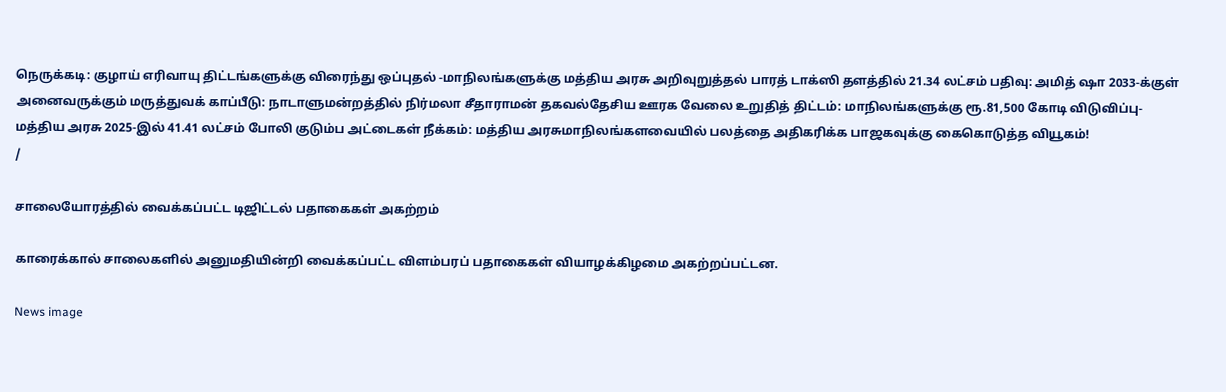நெருக்கடி: குழாய் எரிவாயு திட்டங்களுக்கு விரைந்து ஒப்புதல் -மாநிலங்களுக்கு மத்திய அரசு அறிவுறுத்தல் பாரத் டாக்ஸி தளத்தில் 21.34 லட்சம் பதிவு: அமித் ஷா 2033-க்குள் அனைவருக்கும் மருத்துவக் காப்பீடு: நாடாளுமன்றத்தில் நிர்மலா சீதாராமன் தகவல்தேசிய ஊரக வேலை உறுதித் திட்டம்: மாநிலங்களுக்கு ரூ.81,500 கோடி விடுவிப்பு- மத்திய அரசு 2025-இல் 41.41 லட்சம் போலி குடும்ப அட்டைகள் நீக்கம்: மத்திய அரசுமாநிலங்களவையில் பலத்தை அதிகரிக்க பாஜகவுக்கு கைகொடுத்த வியூகம்!
/

சாலையோரத்தில் வைக்கப்பட்ட டிஜிட்டல் பதாகைகள் அகற்றம்

காரைக்கால் சாலைகளில் அனுமதியின்றி வைக்கப்பட்ட விளம்பரப் பதாகைகள் வியாழக்கிழமை அகற்றப்பட்டன.

News image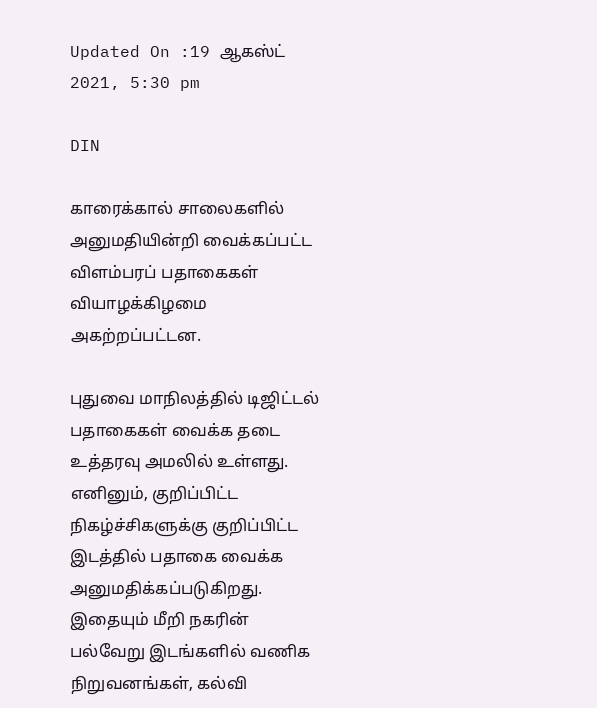Updated On :19 ஆகஸ்ட் 2021, 5:30 pm

DIN

காரைக்கால் சாலைகளில் அனுமதியின்றி வைக்கப்பட்ட விளம்பரப் பதாகைகள் வியாழக்கிழமை அகற்றப்பட்டன.

புதுவை மாநிலத்தில் டிஜிட்டல் பதாகைகள் வைக்க தடை உத்தரவு அமலில் உள்ளது. எனினும், குறிப்பிட்ட நிகழ்ச்சிகளுக்கு குறிப்பிட்ட இடத்தில் பதாகை வைக்க அனுமதிக்கப்படுகிறது. இதையும் மீறி நகரின் பல்வேறு இடங்களில் வணிக நிறுவனங்கள், கல்வி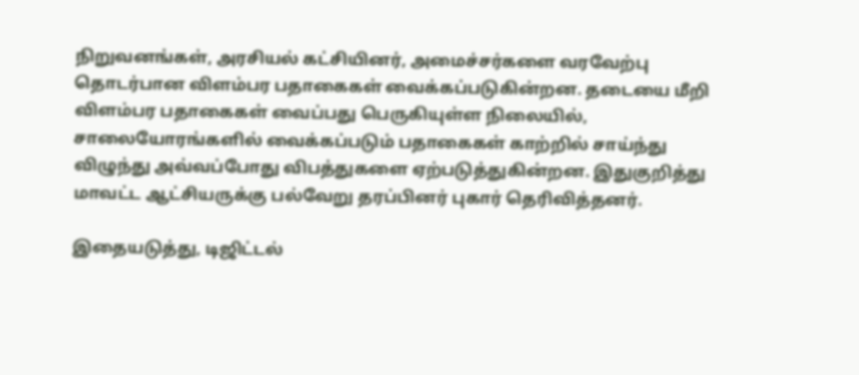நிறுவனங்கள், அரசியல் கட்சியினர், அமைச்சர்களை வரவேற்பு தொடர்பான விளம்பர பதாகைகள் வைக்கப்படுகின்றன. தடையை மீறி விளம்பர பதாகைகள் வைப்பது பெருகியுள்ள நிலையில், சாலையோரங்களில் வைக்கப்படும் பதாகைகள் காற்றில் சாய்ந்து விழுந்து அவ்வப்போது விபத்துகளை ஏற்படுத்துகின்றன. இதுகுறித்து மாவட்ட ஆட்சியருக்கு பல்வேறு தரப்பினர் புகார் தெரிவித்தனர்.

இதையடுத்து, டிஜிட்டல்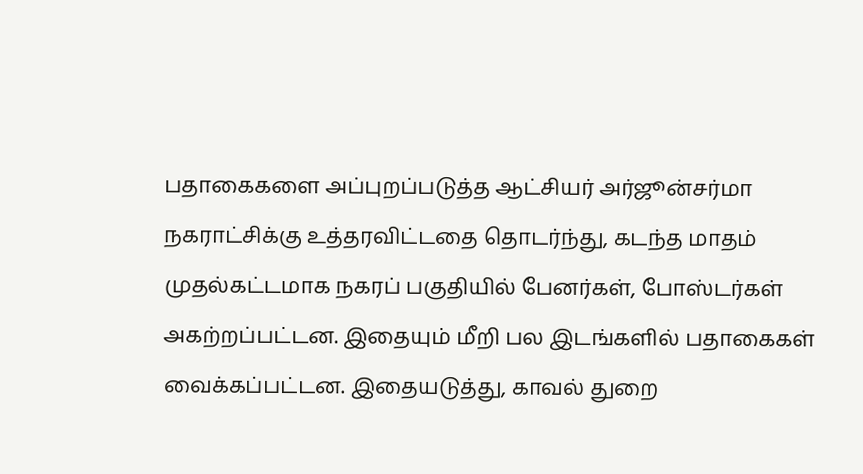பதாகைகளை அப்புறப்படுத்த ஆட்சியர் அர்ஜூன்சர்மா நகராட்சிக்கு உத்தரவிட்டதை தொடர்ந்து, கடந்த மாதம் முதல்கட்டமாக நகரப் பகுதியில் பேனர்கள், போஸ்டர்கள் அகற்றப்பட்டன. இதையும் மீறி பல இடங்களில் பதாகைகள் வைக்கப்பட்டன. இதையடுத்து, காவல் துறை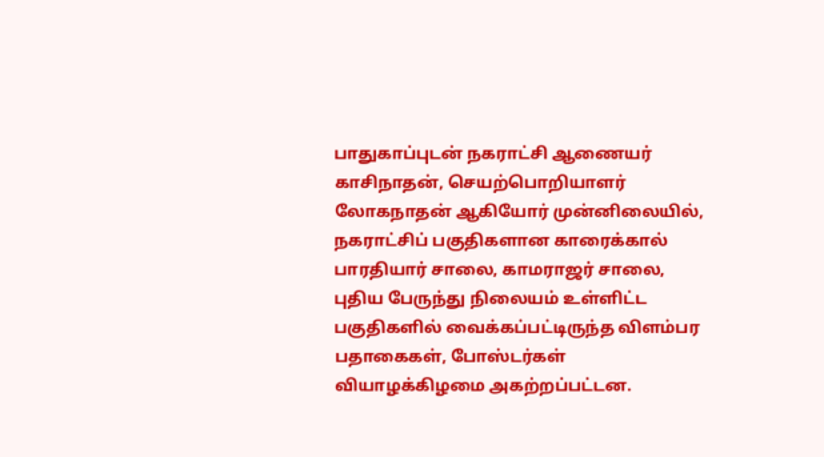பாதுகாப்புடன் நகராட்சி ஆணையர் காசிநாதன், செயற்பொறியாளர் லோகநாதன் ஆகியோர் முன்னிலையில், நகராட்சிப் பகுதிகளான காரைக்கால் பாரதியார் சாலை, காமராஜர் சாலை, புதிய பேருந்து நிலையம் உள்ளிட்ட பகுதிகளில் வைக்கப்பட்டிருந்த விளம்பர பதாகைகள், போஸ்டர்கள் வியாழக்கிழமை அகற்றப்பட்டன.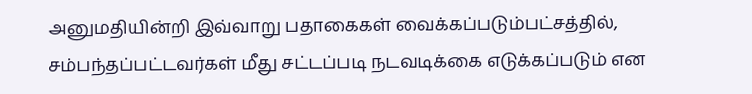அனுமதியின்றி இவ்வாறு பதாகைகள் வைக்கப்படும்பட்சத்தில், சம்பந்தப்பட்டவர்கள் மீது சட்டப்படி நடவடிக்கை எடுக்கப்படும் என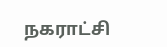நகராட்சி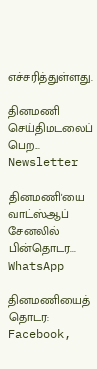எச்சரித்துள்ளது.

தினமணி செய்திமடலைப் பெற... Newsletter

தினமணி'யை வாட்ஸ்ஆப் சேனலில் பின்தொடர... WhatsApp

தினமணியைத் தொடர: Facebook,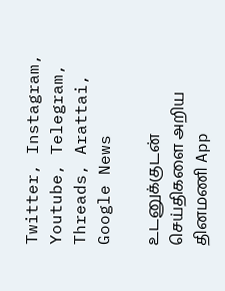Twitter, Instagram, Youtube, Telegram, Threads, Arattai, Google News

உடனுக்குடன் செய்திகளை அறிய தினமணி App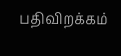பதிவிறக்கம்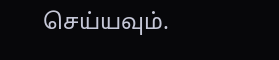செய்யவும்.